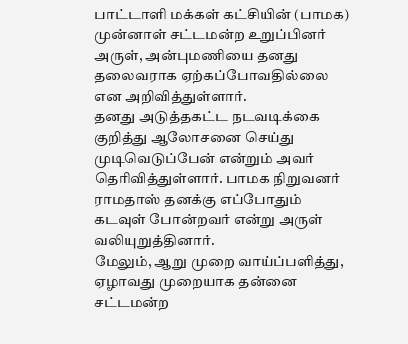பாட்டாளி மக்கள் கட்சியின் (பாமக) முன்னாள் சட்டமன்ற உறுப்பினர் அருள், அன்புமணியை தனது தலைவராக ஏற்கப்போவதில்லை என அறிவித்துள்ளார்.
தனது அடுத்தகட்ட நடவடிக்கை குறித்து ஆலோசனை செய்து முடிவெடுப்பேன் என்றும் அவர் தெரிவித்துள்ளார். பாமக நிறுவனர் ராமதாஸ் தனக்கு எப்போதும் கடவுள் போன்றவர் என்று அருள் வலியுறுத்தினார்.
மேலும், ஆறு முறை வாய்ப்பளித்து, ஏழாவது முறையாக தன்னை சட்டமன்ற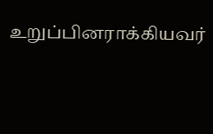உறுப்பினராக்கியவர்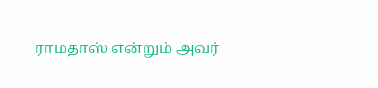ராமதாஸ் என்றும் அவர்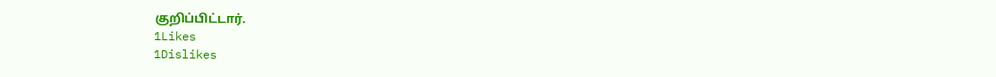குறிப்பிட்டார்.
1Likes
1Dislikes